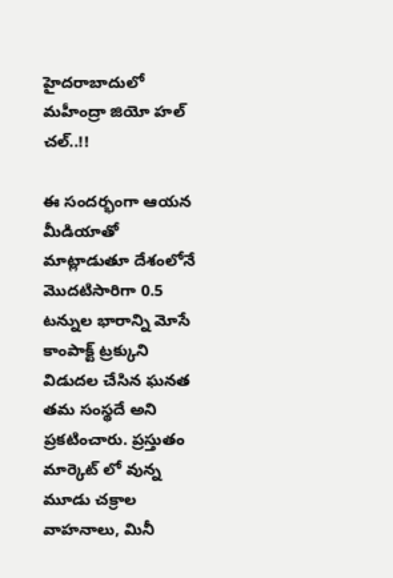హైదరాబాదులో మహీంద్రా జియో హల్ చల్..!!

ఈ సందర్భంగా ఆయన మీడియాతో మాట్లాడుతూ దేశంలోనే మొదటిసారిగా 0.5 టన్నుల భారాన్ని మోసే కాంపాక్ట్ ట్రక్కుని విడుదల చేసిన ఘనత తమ సంస్థదే అని ప్రకటించారు. ప్రస్తుతం మార్కెట్ లో వున్న మూడు చక్రాల వాహనాలు, మినీ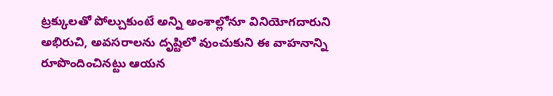ట్రక్కులతో పోల్చుకుంటే అన్ని అంశాల్లోనూ వినియోగదారుని అభిరుచి, అవసరాలను దృష్టిలో వుంచుకుని ఈ వాహనాన్ని రూపొందించినట్టు ఆయన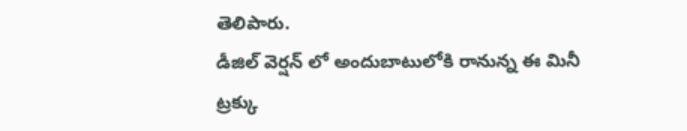తెలిపారు.
డీజిల్ వెర్షన్ లో అందుబాటులోకి రానున్న ఈ మినీ ట్రక్కు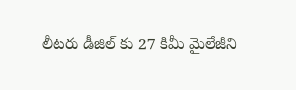లీటరు డీజిల్ కు 27 కిమీ మైలేజీని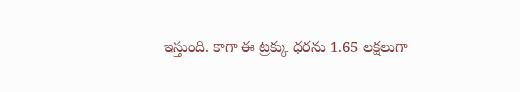ఇస్తుంది. కాగా ఈ ట్రక్కు ధరను 1.65 లక్షలుగా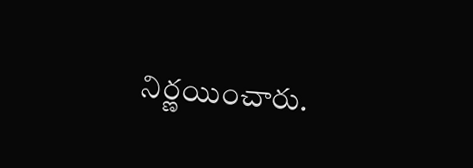నిర్ణయించారు.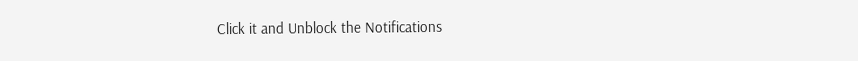Click it and Unblock the Notifications